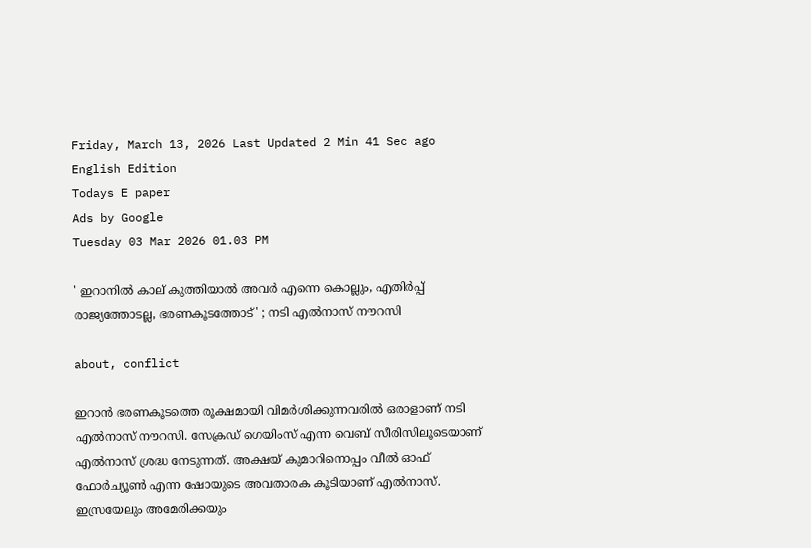Friday, March 13, 2026 Last Updated 2 Min 41 Sec ago English Edition
Todays E paper
Ads by Google
Tuesday 03 Mar 2026 01.03 PM

' ഇറാനില്‍ കാല് കുത്തിയാല്‍ അവര്‍ എന്നെ കൊല്ലും, എതിര്‍പ്പ് രാജ്യത്തോടല്ല, ഭരണകൂടത്തോട്' ; നടി എല്‍നാസ് നൗറസി

about, conflict

ഇറാന്‍ ഭരണകൂടത്തെ രൂക്ഷമായി വിമര്‍ശിക്കുന്നവരില്‍ ഒരാളാണ് നടി എല്‍നാസ് നൗറസി. സേക്രഡ് ഗെയിംസ് എന്ന വെബ് സീരിസിലൂടെയാണ് എല്‍നാസ് ശ്രദ്ധ നേടുന്നത്. അക്ഷയ് കുമാറിനൊപ്പം വീല്‍ ഓഫ് ഫോര്‍ച്യൂണ്‍ എന്ന ഷോയുടെ അവതാരക കൂടിയാണ് എല്‍നാസ്. ഇസ്രയേലും അമേരിക്കയും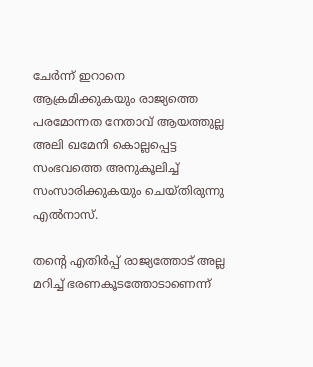ചേര്‍ന്ന് ഇറാനെ ആക്രമിക്കുകയും രാജ്യത്തെ പരമോന്നത നേതാവ് ആയത്തുല്ല അലി ഖമേനി കൊല്ലപ്പെട്ട സംഭവത്തെ അനുകൂലിച്ച് സംസാരിക്കുകയും ചെയ്തിരുന്നു എല്‍നാസ്.

തന്റെ എതിര്‍പ്പ് രാജ്യത്തോട് അല്ല മറിച്ച് ഭരണകൂടത്തോടാണെന്ന്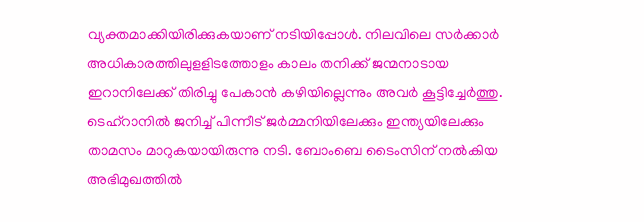വ്യക്തമാക്കിയിരിക്കുകയാണ് നടിയിപ്പോള്‍. നിലവിലെ സര്‍ക്കാര്‍ അധികാരത്തിലുളളിടത്തോളം കാലം തനിക്ക് ജന്മനാടായ ഇറാനിലേക്ക് തിരിച്ചു പേകാന്‍ കഴിയില്ലെന്നും അവര്‍ കൂട്ടിച്ചേര്‍ത്തു. ടെഹ്‌റാനില്‍ ജനിച്ച് പിന്നീട് ജര്‍മ്മനിയിലേക്കും ഇന്ത്യയിലേക്കും താമസം മാറുകയായിരുന്നു നടി. ബോംബെ ടൈംസിന് നല്‍കിയ അഭിമുഖത്തില്‍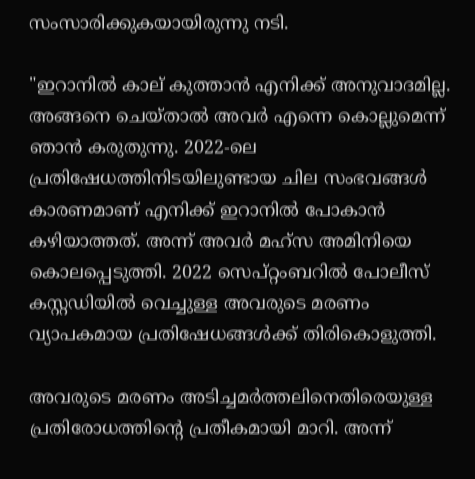സംസാരിക്കുകയായിരുന്നു നടി.

"ഇറാനിൽ കാല് കുത്താൻ എനിക്ക് അനുവാദമില്ല. അങ്ങനെ ചെയ്താൽ അവർ എന്നെ കൊല്ലുമെന്ന് ഞാൻ കരുതുന്നു. 2022-ലെ പ്രതിഷേധത്തിനിടയിലുണ്ടായ ചില സംഭവങ്ങൾ കാരണമാണ് എനിക്ക് ഇറാനിൽ പോകാൻ കഴിയാത്തത്. അന്ന് അവർ മഹ്‌സ അമിനിയെ കൊലപ്പെടുത്തി. 2022 സെപ്റ്റംബറിൽ പോലീസ് കസ്റ്റഡിയിൽ വെച്ചുള്ള അവരുടെ മരണം വ്യാപകമായ പ്രതിഷേധങ്ങൾക്ക് തിരികൊളുത്തി.

അവരുടെ മരണം അടിച്ചമർത്തലിനെതിരെയുള്ള പ്രതിരോധത്തിൻ്റെ പ്രതീകമായി മാറി. അന്ന്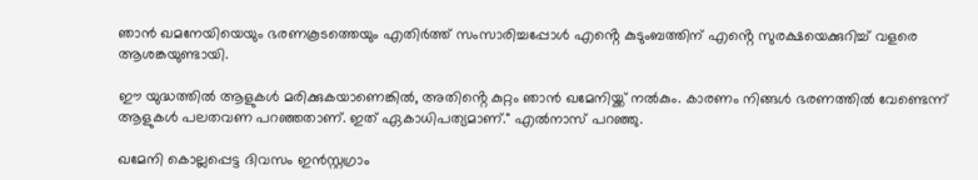ഞാൻ ഖമനേയിയെയും ഭരണകൂടത്തെയും എതിർത്ത് സംസാരിച്ചപ്പോൾ എൻ്റെ കുടുംബത്തിന് എൻ്റെ സുരക്ഷയെക്കുറിച്ച് വളരെ ആശങ്കയുണ്ടായി.

ഈ യുദ്ധത്തിൽ ആളുകൾ മരിക്കുകയാണെങ്കിൽ, അതിൻ്റെ കുറ്റം ഞാൻ ഖമേനിയ്ക്ക് നൽകും. കാരണം നിങ്ങൾ ഭരണത്തിൽ വേണ്ടെന്ന് ആളുകൾ പലതവണ പറഞ്ഞതാണ്. ഇത് ഏകാധിപത്യമാണ്." എൽനാസ് പറഞ്ഞു.

ഖമേനി കൊല്ലപ്പെട്ട ദിവസം ഇന്‍സ്റ്റഗ്രാം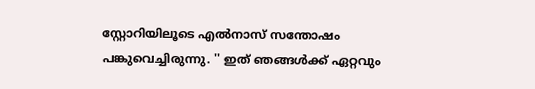സ്റ്റോറിയിലൂടെ എല്‍നാസ് സന്തോഷം പങ്കുവെച്ചിരുന്നു. '' ഇത് ഞങ്ങള്‍ക്ക് ഏറ്റവും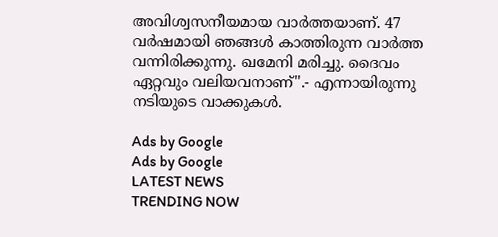അവിശ്വസനീയമായ വാര്‍ത്തയാണ്. 47 വര്‍ഷമായി ഞങ്ങള്‍ കാത്തിരുന്ന വാര്‍ത്ത വന്നിരിക്കുന്നു. ഖമേനി മരിച്ചു. ദൈവം ഏറ്റവും വലിയവനാണ്''.- എന്നായിരുന്നു നടിയുടെ വാക്കുകള്‍.

Ads by Google
Ads by Google
LATEST NEWS
TRENDING NOW